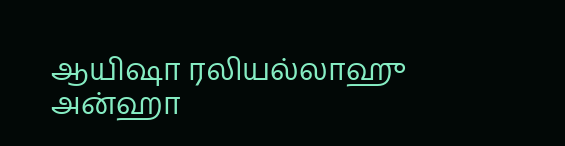ஆயிஷா ரலியல்லாஹு அன்ஹா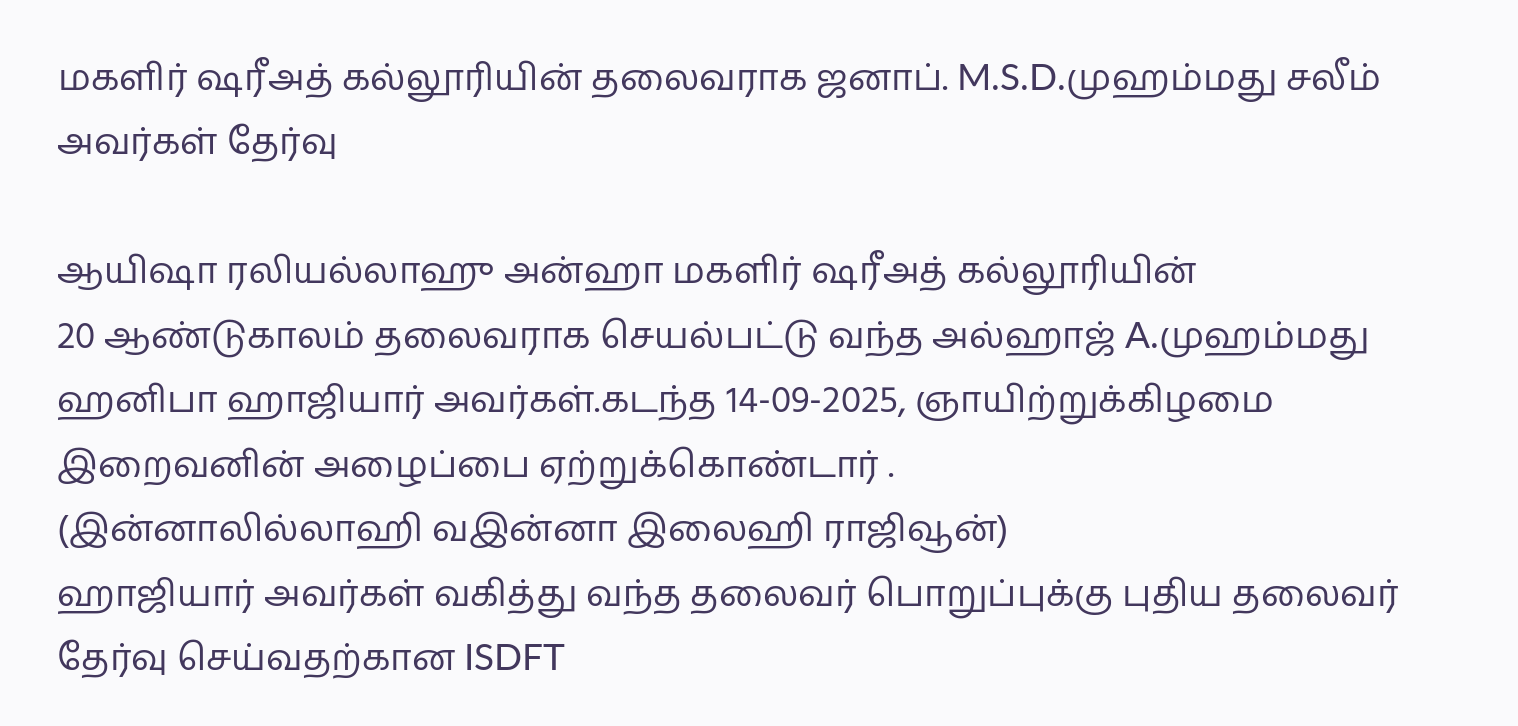மகளிர் ஷரீஅத் கல்லூரியின் தலைவராக ஜனாப். M.S.D.முஹம்மது சலீம் அவர்கள் தேர்வு

ஆயிஷா ரலியல்லாஹு அன்ஹா மகளிர் ஷரீஅத் கல்லூரியின்
20 ஆண்டுகாலம் தலைவராக செயல்பட்டு வந்த அல்ஹாஜ் A.முஹம்மது ஹனிபா ஹாஜியார் அவர்கள்.கடந்த 14-09-2025, ஞாயிற்றுக்கிழமை இறைவனின் அழைப்பை ஏற்றுக்கொண்டார் .
(இன்னாலில்லாஹி வ‌இன்னா இலைஹி ராஜிவூன்)
ஹாஜியார் அவர்கள் வகித்து வந்த தலைவர் பொறுப்புக்கு புதிய தலைவர் தேர்வு செய்வதற்கான ISDFT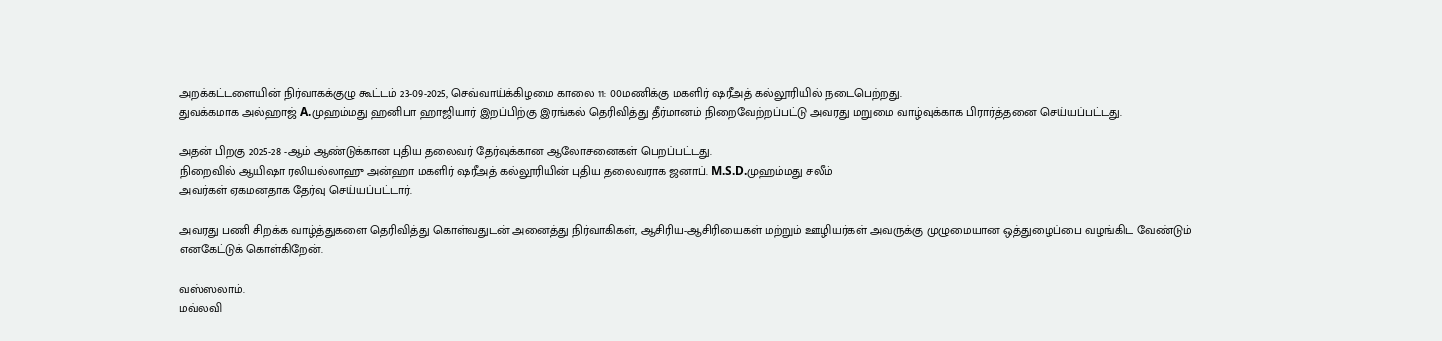அறக்கட்டளையின் நிர்வாகக்குழு கூட்டம் 23-09-2025, செவ்வாய்க்கிழமை காலை 11: 00மணிக்கு மகளிர் ஷரீஅத் கல்லூரியில் நடைபெற்றது.
துவக்கமாக அல்ஹாஜ் A.முஹம்மது ஹனிபா ஹாஜியார் இறப்பிற்கு இரங்கல் தெரிவித்து தீர்மானம் நிறைவேற்றப்பட்டு அவரது மறுமை வாழ்வுக்காக பிரார்த்தனை செய்யப்பட்டது.

அதன் பிறகு 2025-28 -ஆம் ஆண்டுக்கான புதிய தலைவர் தேர்வுக்கான ஆலோசனைகள் பெறப்பட்டது.
நிறைவில் ஆயிஷா ரலியல்லாஹு அன்ஹா மகளிர் ஷரீஅத் கல்லூரியின் புதிய தலைவராக ஜனாப். M.S.D.முஹம்மது சலீம்
அவர்கள் ஏகமனதாக தேர்வு செய்யப்பட்டார்.

அவரது பணி சிறக்க வாழ்த்துகளை தெரிவித்து கொள்வதுடன் அனைத்து நிர்வாகிகள், ஆசிரிய-ஆசிரியைகள் மற்றும் ஊழியர்கள் அவருக்கு முழுமையான ஒத்துழைப்பை வழங்கிட வேண்டும் எனகேட்டுக் கொள்கிறேன்.

வஸ்ஸலாம்.
மவ்லவி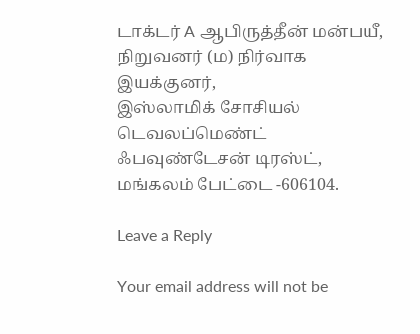டாக்டர் A ஆபிருத்தீன் மன்பயீ,
நிறுவனர் (ம) நிர்வாக இயக்குனர்,
இஸ்லாமிக் சோசியல் டெவலப்மெண்ட் ஃபவுண்டேசன் டிரஸ்ட்,
மங்கலம் பேட்டை -606104.

Leave a Reply

Your email address will not be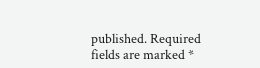published. Required fields are marked *